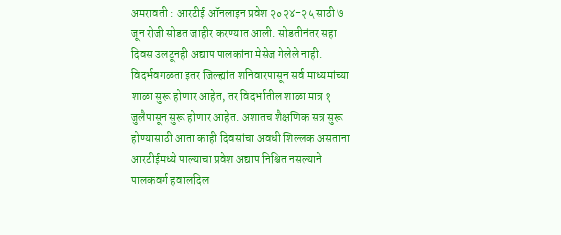अमरावती : आरटीई ऑनलाइन प्रवेश २०२४-२५ साठी ७ जून रोजी सोडत जाहीर करण्यात आली. सोडतीनंतर सहा दिवस उलटूनही अद्याप पालकांना मेसेज गेलेले नाही. विदर्भवगळता इतर जिल्ह्यांत शनिवारपासून सर्व माध्यमांच्या शाळा सुरू होणार आहेत, तर विदर्भातील शाळा मात्र १ जुलैपासून सुरू होणार आहेत. अशातच शैक्षणिक सत्र सुरू होण्यासाठी आता काही दिवसांचा अवधी शिल्लक असताना आरटीईमध्ये पाल्याचा प्रवेश अद्याप निश्चित नसल्याने पालकवर्ग हवालदिल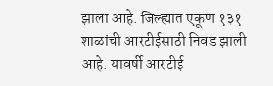झाला आहे. जिल्ह्यात एकूण १३१ शाळांची आरटीईसाठी निवड झाली आहे. यावर्षी आरटीई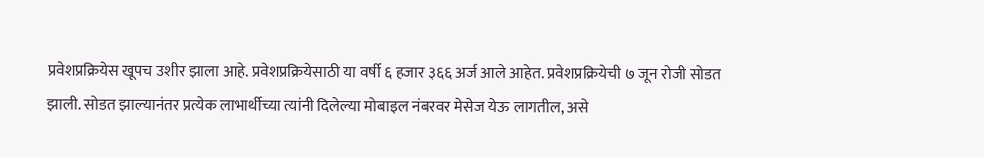प्रवेशप्रक्रियेस खूपच उशीर झाला आहे. प्रवेशप्रक्रियेसाठी या वर्षी ६ हजार ३६६ अर्ज आले आहेत. प्रवेशप्रक्रियेची ७ जून रोजी सोडत झाली. सोडत झाल्यानंतर प्रत्येक लाभार्थीच्या त्यांनी दिलेल्या मोबाइल नंबरवर मेसेज येऊ लागतील, असे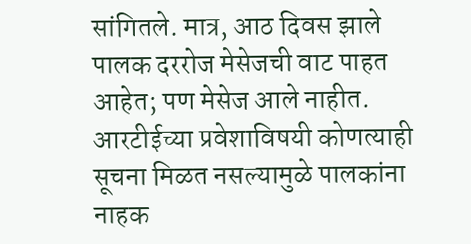सांगितले. मात्र, आठ दिवस झाले पालक दररोज मेसेजची वाट पाहत आहेत; पण मेसेज आले नाहीत. आरटीईच्या प्रवेशाविषयी कोणत्याही सूचना मिळत नसल्यामुळे पालकांना नाहक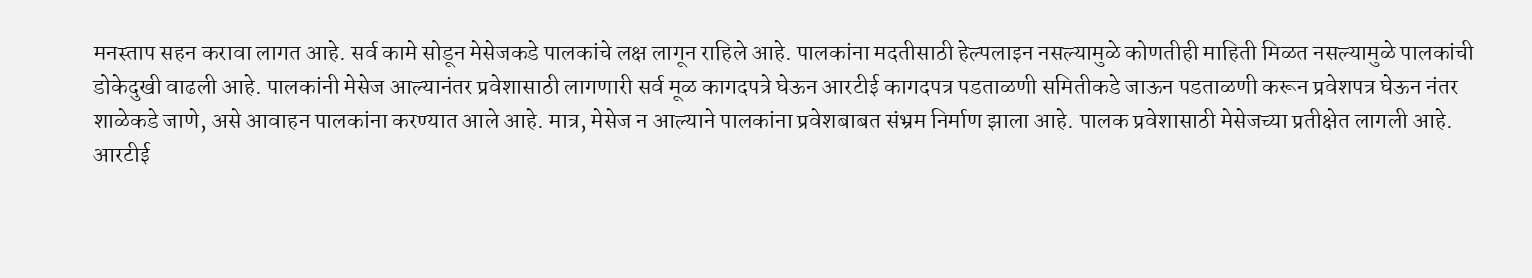मनस्ताप सहन करावा लागत आहे. सर्व कामे सोडून मेसेजकडे पालकांचे लक्ष लागून राहिले आहे. पालकांना मदतीसाठी हेल्पलाइन नसल्यामुळे कोणतीही माहिती मिळत नसल्यामुळे पालकांची डोकेदुखी वाढली आहे. पालकांनी मेसेज आल्यानंतर प्रवेशासाठी लागणारी सर्व मूळ कागदपत्रे घेऊन आरटीई कागदपत्र पडताळणी समितीकडे जाऊन पडताळणी करून प्रवेशपत्र घेऊन नंतर शाळेकडे जाणे, असे आवाहन पालकांना करण्यात आले आहे. मात्र, मेसेज न आल्याने पालकांना प्रवेशबाबत संभ्रम निर्माण झाला आहे. पालक प्रवेशासाठी मेसेजच्या प्रतीक्षेत लागली आहे.
आरटीई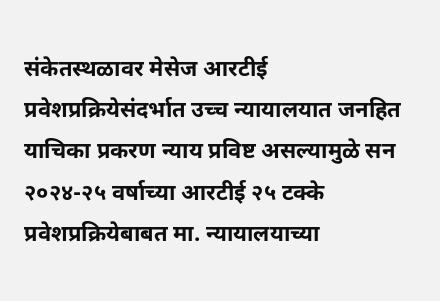संकेतस्थळावर मेसेज आरटीई प्रवेशप्रक्रियेसंदर्भात उच्च न्यायालयात जनहित याचिका प्रकरण न्याय प्रविष्ट असल्यामुळे सन २०२४-२५ वर्षाच्या आरटीई २५ टक्के प्रवेशप्रक्रियेबाबत मा. न्यायालयाच्या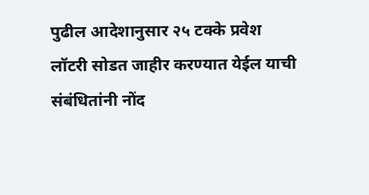पुढील आदेशानुसार २५ टक्के प्रवेश लॉटरी सोडत जाहीर करण्यात येईल याची संबंधितांनी नोंद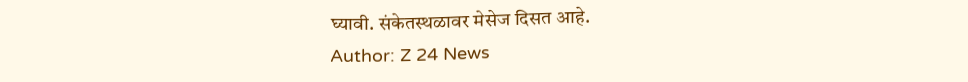घ्यावी. संकेतस्थळावर मेसेज दिसत आहे.
Author: Z 24 News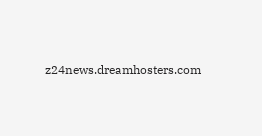z24news.dreamhosters.com